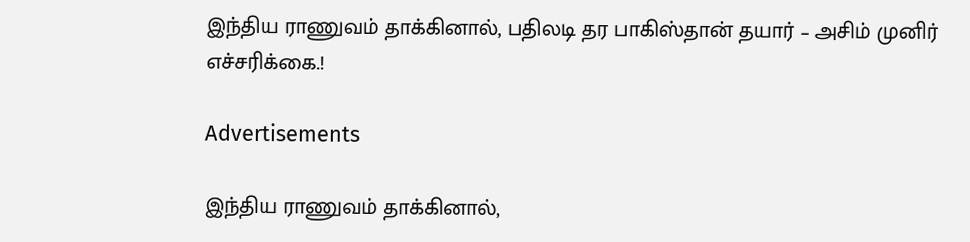இந்திய ராணுவம் தாக்கினால், பதிலடி தர பாகிஸ்தான் தயார் – அசிம் முனிர் எச்சரிக்கை.!

Advertisements

இந்திய ராணுவம் தாக்கினால்,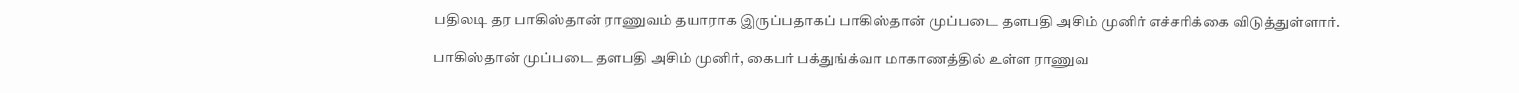பதிலடி தர பாகிஸ்தான் ராணுவம் தயாராக இருப்பதாகப் பாகிஸ்தான் முப்படை தளபதி அசிம் முனிர் எச்சரிக்கை விடுத்துள்ளார்.

பாகிஸ்தான் முப்படை தளபதி அசிம் முனிர், கைபர் பக்துங்க்வா மாகாணத்தில் உள்ள ராணுவ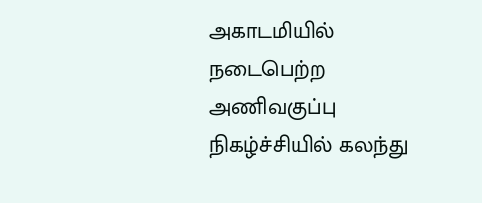அகாடமியில் நடைபெற்ற அணிவகுப்பு நிகழ்ச்சியில் கலந்து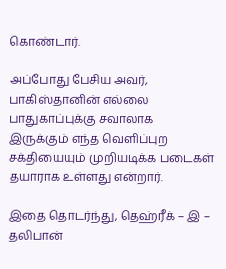கொண்டார்.

அப்போது பேசிய அவர், பாகிஸ்தானின் எல்லை பாதுகாப்புக்கு சவாலாக இருக்கும் எந்த வெளிப்புற சக்தியையும் முறியடிக்க படைகள் தயாராக உள்ளது என்றார்.

இதை தொடர்ந்து, தெஹ்ரீக் – இ – தலிபான்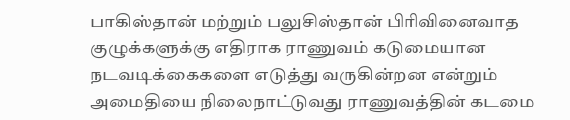பாகிஸ்தான் மற்றும் பலுசிஸ்தான் பிரிவினைவாத குழுக்களுக்கு எதிராக ராணுவம் கடுமையான நடவடிக்கைகளை எடுத்து வருகின்றன என்றும் அமைதியை நிலைநாட்டுவது ராணுவத்தின் கடமை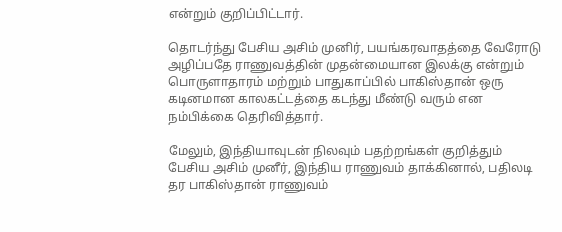என்றும் குறிப்பிட்டார்.

தொடர்ந்து பேசிய அசிம் முனிர், பயங்கரவாதத்தை வேரோடு அழிப்பதே ராணுவத்தின் முதன்மையான இலக்கு என்றும் பொருளாதாரம் மற்றும் பாதுகாப்பில் பாகிஸ்தான் ஒரு கடினமான காலகட்டத்தை கடந்து மீண்டு வரும் என நம்பிக்கை தெரிவித்தார்.

மேலும், இந்தியாவுடன் நிலவும் பதற்றங்கள் குறித்தும் பேசிய அசிம் முனீர், இந்திய ராணுவம் தாக்கினால், பதிலடி தர பாகிஸ்தான் ராணுவம்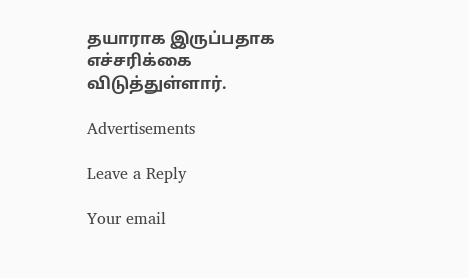தயாராக இருப்பதாக எச்சரிக்கை விடுத்துள்ளார்.

Advertisements

Leave a Reply

Your email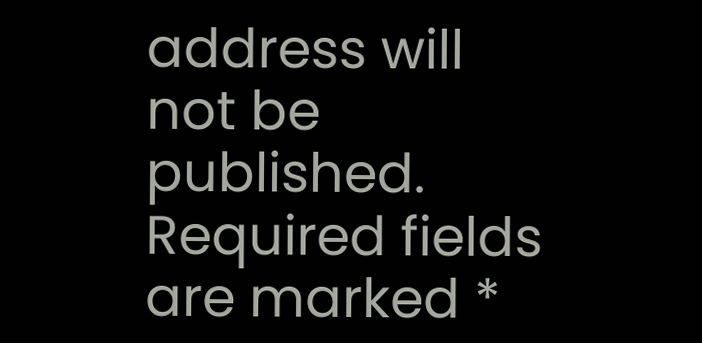address will not be published. Required fields are marked *